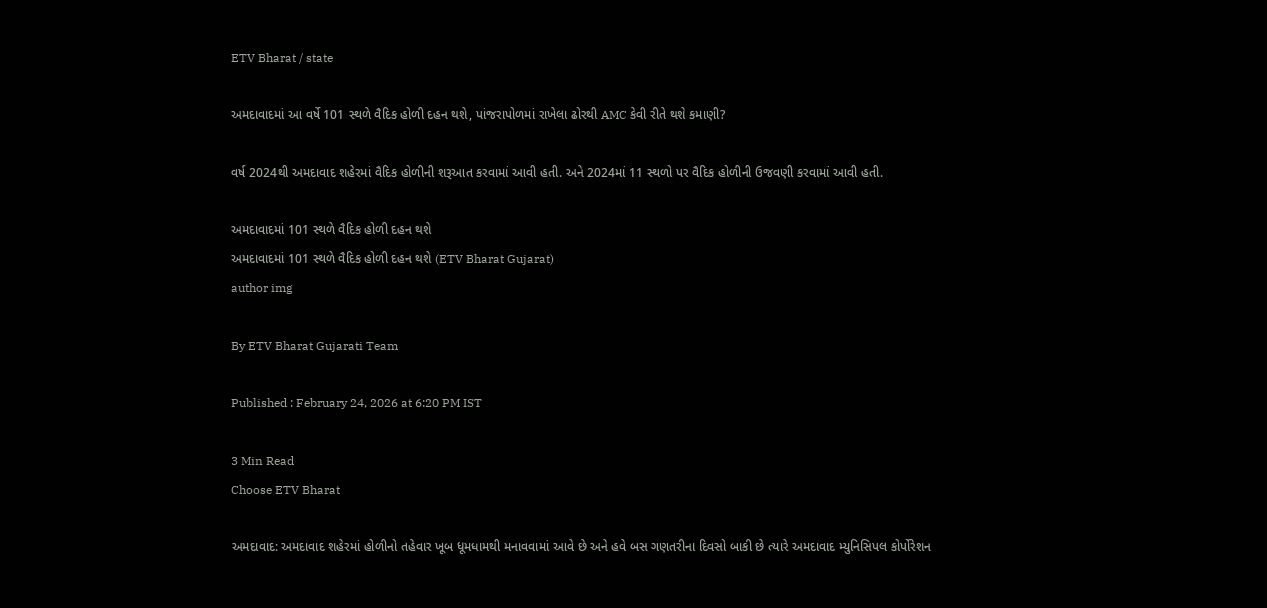ETV Bharat / state

અમદાવાદમાં આ વર્ષે 101 સ્થળે વૈદિક હોળી દહન થશે, પાંજરાપોળમાં રાખેલા ઢોરથી AMC કેવી રીતે થશે કમાણી?

વર્ષ 2024થી અમદાવાદ શહેરમાં વૈદિક હોળીની શરૂઆત કરવામાં આવી હતી. અને 2024માં 11 સ્થળો પર વૈદિક હોળીની ઉજવણી કરવામાં આવી હતી.

અમદાવાદમાં 101 સ્થળે વૈદિક હોળી દહન થશે
અમદાવાદમાં 101 સ્થળે વૈદિક હોળી દહન થશે (ETV Bharat Gujarat)
author img

By ETV Bharat Gujarati Team

Published : February 24, 2026 at 6:20 PM IST

3 Min Read
Choose ETV Bharat

અમદાવાદ: અમદાવાદ શહેરમાં હોળીનો તહેવાર ખૂબ ધૂમધામથી મનાવવામાં આવે છે અને હવે બસ ગણતરીના દિવસો બાકી છે ત્યારે અમદાવાદ મ્યુનિસિપલ કોર્પોરેશન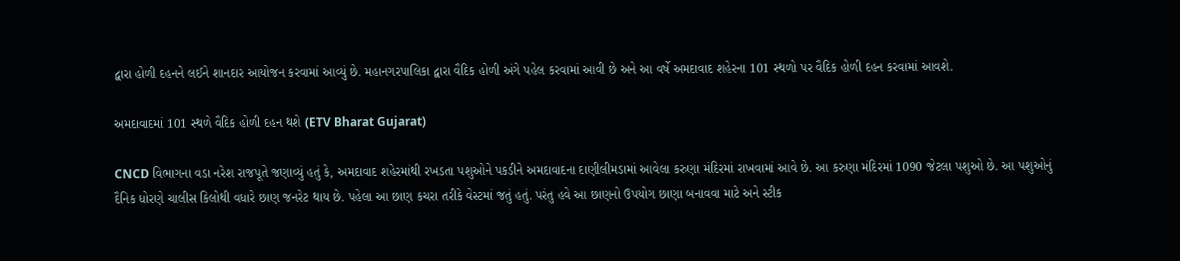દ્વારા હોળી દહનને લઈને શાનદાર આયોજન કરવામાં આવ્યું છે. મહાનગરપાલિકા દ્વારા વૈદિક હોળી અંગે પહેલ કરવામાં આવી છે અને આ વર્ષે અમદાવાદ શહેરના 101 સ્થળો પર વૈદિક હોળી દહન કરવામાં આવશે.

અમદાવાદમાં 101 સ્થળે વૈદિક હોળી દહન થશે (ETV Bharat Gujarat)

CNCD વિભાગના વડા નરેશ રાજપૂતે જણાવ્યું હતું કે, અમદાવાદ શહેરમાંથી રખડતા પશુઓને પકડીને અમદાવાદના દાણીલીમડામાં આવેલા કરુણા મંદિરમાં રાખવામાં આવે છે. આ કરુણા મંદિરમાં 1090 જેટલા પશુઓ છે. આ પશુઓનું દૈનિક ધોરણે ચાલીસ કિલોથી વધારે છાણ જનરેટ થાય છે. પહેલા આ છાણ કચરા તરીકે વેસ્ટમાં જતું હતું. પરંતુ હવે આ છાણનો ઉપયોગ છાણા બનાવવા માટે અને સ્ટીક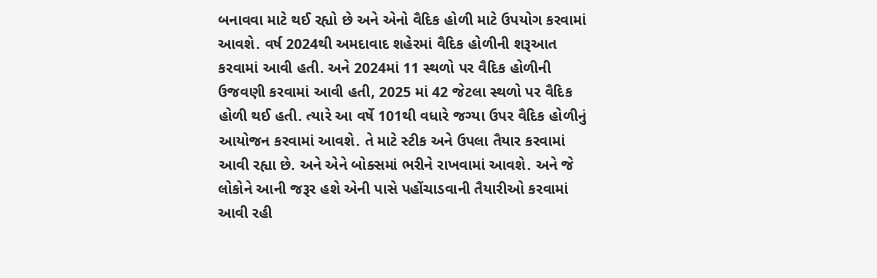બનાવવા માટે થઈ રહ્યો છે અને એનો વૈદિક હોળી માટે ઉપયોગ કરવામાં આવશે. વર્ષ 2024થી અમદાવાદ શહેરમાં વૈદિક હોળીની શરૂઆત કરવામાં આવી હતી. અને 2024માં 11 સ્થળો પર વૈદિક હોળીની ઉજવણી કરવામાં આવી હતી, 2025 માં 42 જેટલા સ્થળો પર વૈદિક હોળી થઈ હતી. ત્યારે આ વર્ષે 101થી વધારે જગ્યા ઉપર વૈદિક હોળીનું આયોજન કરવામાં આવશે. તે માટે સ્ટીક અને ઉપલા તૈયાર કરવામાં આવી રહ્યા છે. અને એને બોક્સમાં ભરીને રાખવામાં આવશે. અને જે લોકોને આની જરૂર હશે એની પાસે પહોંચાડવાની તૈયારીઓ કરવામાં આવી રહી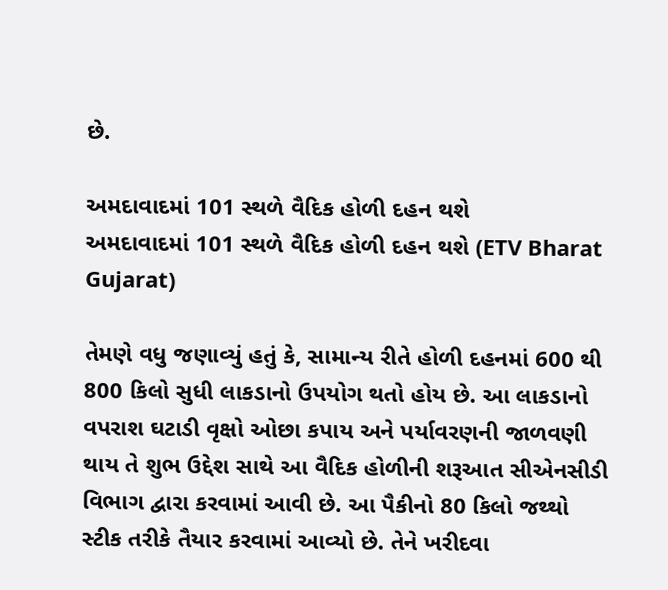છે.

અમદાવાદમાં 101 સ્થળે વૈદિક હોળી દહન થશે
અમદાવાદમાં 101 સ્થળે વૈદિક હોળી દહન થશે (ETV Bharat Gujarat)

તેમણે વધુ જણાવ્યું હતું કે, સામાન્ય રીતે હોળી દહનમાં 600 થી 800 કિલો સુધી લાકડાનો ઉપયોગ થતો હોય છે. આ લાકડાનો વપરાશ ઘટાડી વૃક્ષો ઓછા કપાય અને પર્યાવરણની જાળવણી થાય તે શુભ ઉદ્દેશ સાથે આ વૈદિક હોળીની શરૂઆત સીએનસીડી વિભાગ દ્વારા કરવામાં આવી છે. આ પૈકીનો 80 કિલો જથ્થો સ્ટીક તરીકે તૈયાર કરવામાં આવ્યો છે. તેને ખરીદવા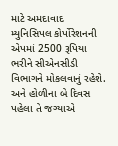માટે અમદાવાદ મ્યુનિસિપલ કોર્પોરેશનની એપમાં 2500 રૂપિયા ભરીને સીએનસીડી વિભાગને મોકલવાનું રહેશે. અને હોળીના બે દિવસ પહેલા તે જગ્યાએ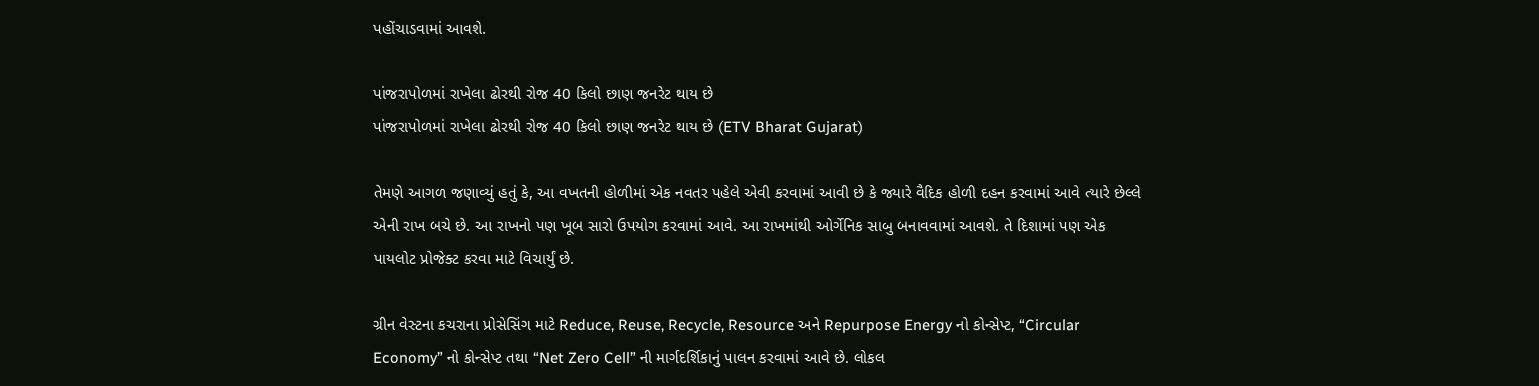પહોંચાડવામાં આવશે.

પાંજરાપોળમાં રાખેલા ઢોરથી રોજ 40 કિલો છાણ જનરેટ થાય છે
પાંજરાપોળમાં રાખેલા ઢોરથી રોજ 40 કિલો છાણ જનરેટ થાય છે (ETV Bharat Gujarat)

તેમણે આગળ જણાવ્યું હતું કે, આ વખતની હોળીમાં એક નવતર પહેલે એવી કરવામાં આવી છે કે જ્યારે વૈદિક હોળી દહન કરવામાં આવે ત્યારે છેલ્લે એની રાખ બચે છે. આ રાખનો પણ ખૂબ સારો ઉપયોગ કરવામાં આવે. આ રાખમાંથી ઓર્ગેનિક સાબુ બનાવવામાં આવશે. તે દિશામાં પણ એક પાયલોટ પ્રોજેક્ટ કરવા માટે વિચાર્યું છે.

ગ્રીન વેસ્ટના કચરાના પ્રોસેસિંગ માટે Reduce, Reuse, Recycle, Resource અને Repurpose Energy નો કોન્સેપ્ટ, “Circular Economy” નો કોન્સેપ્ટ તથા “Net Zero Cell” ની માર્ગદર્શિકાનું પાલન કરવામાં આવે છે. લોકલ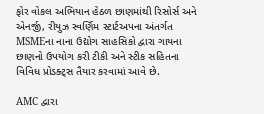ફોર વોકલ અભિયાન હેઠળ છાણમાંથી રિસોર્સ અને એનર્જી, રીયુઝ સ્વર્ણિમ સ્ટાર્ટઅપના અંતર્ગત MSMEના નાના ઉદ્યોગ સાહસિકો દ્વારા ગાયના છાણનો ઉપયોગ કરી ટીકી અને સ્ટીક સહિતના વિવિધ પ્રોડક્ટ્સ તૈયાર કરવામાં આવે છે.

AMC દ્વારા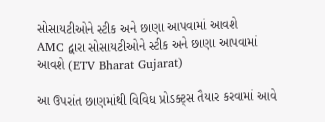સોસાયટીઓને સ્ટીક અને છાણા આપવામાં આવશે
AMC દ્વારા સોસાયટીઓને સ્ટીક અને છાણા આપવામાં આવશે (ETV Bharat Gujarat)

આ ઉપરાંત છાણમાંથી વિવિધ પ્રોડક્ટ્સ તૈયાર કરવામાં આવે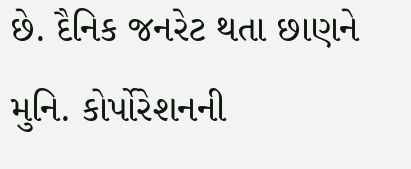છે. દૈનિક જનરેટ થતા છાણને મુનિ. કોર્પોરેશનની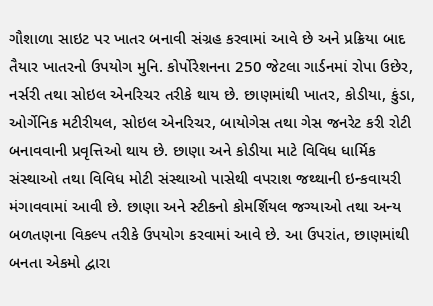ગૌશાળા સાઇટ પર ખાતર બનાવી સંગ્રહ કરવામાં આવે છે અને પ્રક્રિયા બાદ તૈયાર ખાતરનો ઉપયોગ મુનિ. કોર્પોરેશનના 250 જેટલા ગાર્ડનમાં રોપા ઉછેર, નર્સરી તથા સોઇલ એનરિચર તરીકે થાય છે. છાણમાંથી ખાતર, કોડીયા, કુંડા, ઓર્ગેનિક મટીરીયલ, સોઇલ એનરિચર, બાયોગેસ તથા ગેસ જનરેટ કરી રોટી બનાવવાની પ્રવૃત્તિઓ થાય છે. છાણા અને કોડીયા માટે વિવિધ ધાર્મિક સંસ્થાઓ તથા વિવિધ મોટી સંસ્થાઓ પાસેથી વપરાશ જથ્થાની ઇન્કવાયરી મંગાવવામાં આવી છે. છાણા અને સ્ટીકનો કોમર્શિયલ જગ્યાઓ તથા અન્ય બળતણના વિકલ્પ તરીકે ઉપયોગ કરવામાં આવે છે. આ ઉપરાંત, છાણમાંથી બનતા એકમો દ્વારા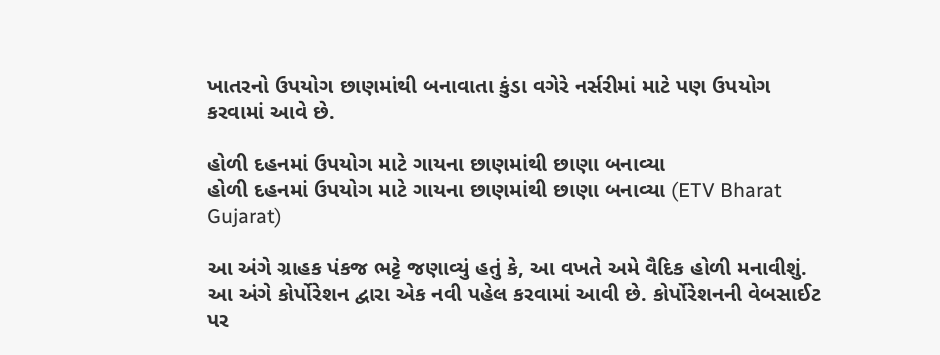ખાતરનો ઉપયોગ છાણમાંથી બનાવાતા કુંડા વગેરે નર્સરીમાં માટે પણ ઉપયોગ કરવામાં આવે છે.

હોળી દહનમાં ઉપયોગ માટે ગાયના છાણમાંથી છાણા બનાવ્યા
હોળી દહનમાં ઉપયોગ માટે ગાયના છાણમાંથી છાણા બનાવ્યા (ETV Bharat Gujarat)

આ અંગે ગ્રાહક પંકજ ભટ્ટે જણાવ્યું હતું કે, આ વખતે અમે વૈદિક હોળી મનાવીશું. આ અંગે કોર્પોરેશન દ્વારા એક નવી પહેલ કરવામાં આવી છે. કોર્પોરેશનની વેબસાઈટ પર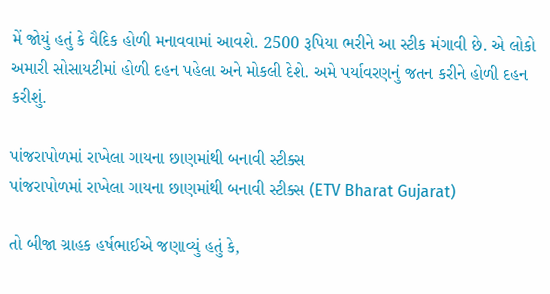મેં જોયું હતું કે વૈદિક હોળી મનાવવામાં આવશે. 2500 રૂપિયા ભરીને આ સ્ટીક મંગાવી છે. એ લોકો અમારી સોસાયટીમાં હોળી દહન પહેલા અને મોકલી દેશે. અમે પર્યાવરણનું જતન કરીને હોળી દહન કરીશું.

પાંજરાપોળમાં રાખેલા ગાયના છાણમાંથી બનાવી સ્ટીક્સ
પાંજરાપોળમાં રાખેલા ગાયના છાણમાંથી બનાવી સ્ટીક્સ (ETV Bharat Gujarat)

તો બીજા ગ્રાહક હર્ષભાઈએ જણાવ્યું હતું કે,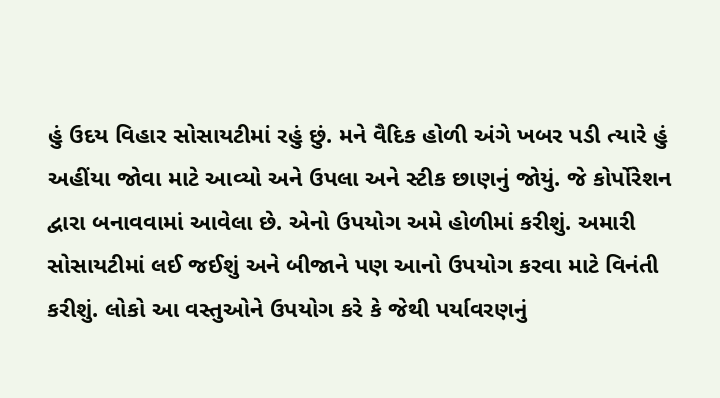હું ઉદય વિહાર સોસાયટીમાં રહું છું. મને વૈદિક હોળી અંગે ખબર પડી ત્યારે હું અહીંયા જોવા માટે આવ્યો અને ઉપલા અને સ્ટીક છાણનું જોયું. જે કોર્પોરેશન દ્વારા બનાવવામાં આવેલા છે. એનો ઉપયોગ અમે હોળીમાં કરીશું. અમારી સોસાયટીમાં લઈ જઈશું અને બીજાને પણ આનો ઉપયોગ કરવા માટે વિનંતી કરીશું. લોકો આ વસ્તુઓને ઉપયોગ કરે કે જેથી પર્યાવરણનું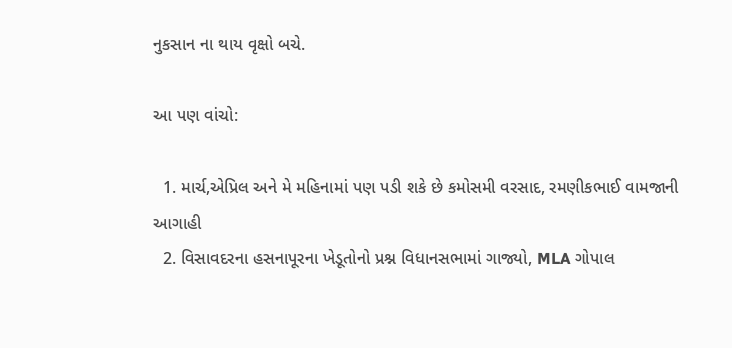નુકસાન ના થાય વૃક્ષો બચે.

આ પણ વાંચો:

  1. માર્ચ,એપ્રિલ અને મે મહિનામાં પણ પડી શકે છે કમોસમી વરસાદ, રમણીકભાઈ વામજાની આગાહી
  2. વિસાવદરના હસનાપૂરના ખેડૂતોનો પ્રશ્ન વિધાનસભામાં ગાજ્યો, MLA ગોપાલ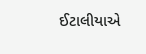ઈટાલીયાએ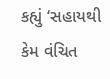કહ્યું ‘સહાયથી કેમ વંચિત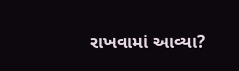રાખવામાં આવ્યા?